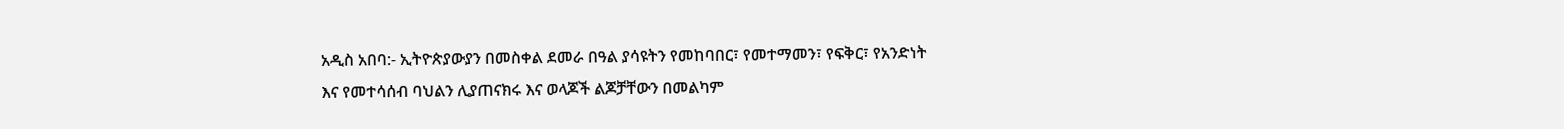አዲስ አበባ:- ኢትዮጵያውያን በመስቀል ደመራ በዓል ያሳዩትን የመከባበር፣ የመተማመን፣ የፍቅር፣ የአንድነት እና የመተሳሰብ ባህልን ሊያጠናክሩ እና ወላጆች ልጆቻቸውን በመልካም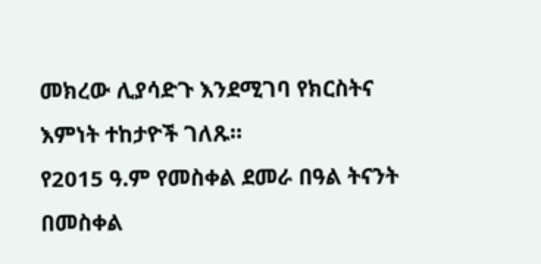መክረው ሊያሳድጉ እንደሚገባ የክርስትና እምነት ተከታዮች ገለጹ።
የ2015 ዓ.ም የመስቀል ደመራ በዓል ትናንት በመስቀል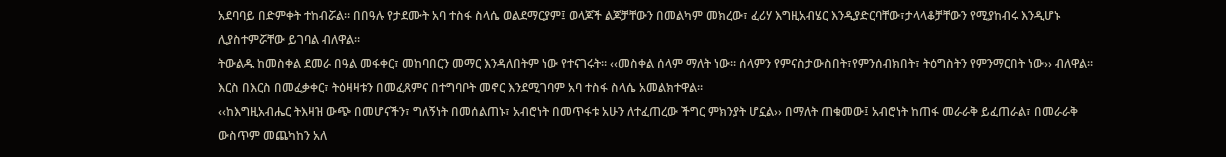አደባባይ በድምቀት ተከብሯል። በበዓሉ የታደሙት አባ ተስፋ ስላሴ ወልደማርያም፤ ወላጆች ልጆቻቸውን በመልካም መክረው፣ ፈሪሃ እግዚአብሄር እንዲያድርባቸው፣ታላላቆቻቸውን የሚያከብሩ እንዲሆኑ ሊያስተምሯቸው ይገባል ብለዋል።
ትውልዱ ከመስቀል ደመራ በዓል መፋቀር፣ መከባበርን መማር እንዳለበትም ነው የተናገሩት። ‹‹መስቀል ሰላም ማለት ነው። ሰላምን የምናስታውስበት፣የምንሰብክበት፣ ትዕግስትን የምንማርበት ነው›› ብለዋል። እርስ በእርስ በመፈቃቀር፣ ትዕዛዛቱን በመፈጸምና በተግባቦት መኖር እንደሚገባም አባ ተስፋ ስላሴ አመልክተዋል።
‹‹ከእግዚአብሔር ትእዛዝ ውጭ በመሆናችን፣ ግለኝነት በመሰልጠኑ፣ አብሮነት በመጥፋቱ አሁን ለተፈጠረው ችግር ምክንያት ሆኗል›› በማለት ጠቁመው፤ አብሮነት ከጠፋ መራራቅ ይፈጠራል፣ በመራራቅ ውስጥም መጨካከን አለ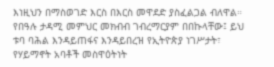እነዚህን በማስወገድ እርስ በእርስ መዋደድ ያስፈልጋል ብለዋል።
የበዓሉ ታዳሚ መምህር መክብብ ገብረማርያም በበኩላቸው፤ ይህ ቱባ ባሕል እንዳይጠፋና እንዳይበረዝ የኢትዮጵያ ነገሥታት፣ የሃይማኖት አባቶች መስዋዕትነት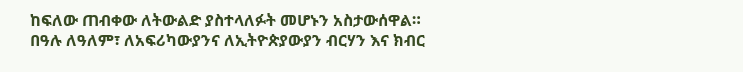ከፍለው ጠብቀው ለትውልድ ያስተላለፉት መሆኑን አስታውሰዋል።
በዓሉ ለዓለም፣ ለአፍሪካውያንና ለኢትዮጵያውያን ብርሃን እና ክብር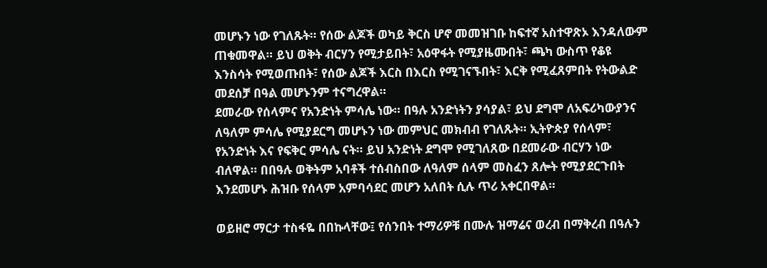መሆኑን ነው የገለጹት። የሰው ልጆች ወካይ ቅርስ ሆኖ መመዝገቡ ከፍተኛ አስተዋጽኦ እንዳለውም ጠቁመዋል። ይህ ወቅት ብርሃን የሚታይበት፣ አዕዋፋት የሚያዜሙበት፣ ጫካ ውስጥ የቆዩ እንስሳት የሚወጡበት፣ የሰው ልጆች እርስ በእርስ የሚገናኙበት፣ እርቅ የሚፈጸምበት የትውልድ መደሰቻ በዓል መሆኑንም ተናግረዋል።
ደመራው የሰላምና የአንድነት ምሳሌ ነው። በዓሉ አንድነትን ያሳያል፣ ይህ ደግሞ ለአፍሪካውያንና ለዓለም ምሳሌ የሚያደርግ መሆኑን ነው መምህር መክብብ የገለጹት። ኢትዮጵያ የሰላም፣ የአንድነት እና የፍቅር ምሳሌ ናት። ይህ አንድነት ደግሞ የሚገለጸው በደመራው ብርሃን ነው ብለዋል። በበዓሉ ወቅትም አባቶች ተሰብስበው ለዓለም ሰላም መስፈን ጸሎት የሚያደርጉበት እንደመሆኑ ሕዝቡ የሰላም አምባሳደር መሆን አለበት ሲሉ ጥሪ አቀርበዋል።

ወይዘሮ ማርታ ተስፋዬ በበኩላቸው፤ የሰንበት ተማሪዎቹ በሙሉ ዝማሬና ወረብ በማቅረብ በዓሉን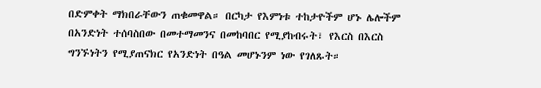በድምቀት ማክበራቸውን ጠቁመዋል። በርካታ የእምነቱ ተከታዮችም ሆኑ ሌሎችም በአንድነት ተሰባስበው በመተማመንና በመከባበር የሚያከብሩት፣ የእርስ በእርስ ግንኙነትን የሚያጠናክር የአንድነት በዓል መሆኑንም ነው የገለጹት።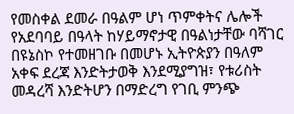የመስቀል ደመራ በዓልም ሆነ ጥምቀትና ሌሎች የአደባባይ በዓላት ከሃይማኖታዊ በዓልነታቸው ባሻገር በዩኔስኮ የተመዘገቡ በመሆኑ ኢትዮጵያን በዓለም አቀፍ ደረጃ እንድትታወቅ እንደሚያግዝ፣ የቱሪስት መዳረሻ እንድትሆን በማድረግ የገቢ ምንጭ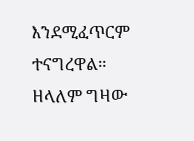እንደሚፈጥርም ተናግረዋል።
ዘላለም ግዛው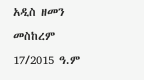አዲስ ዘመን መስከረም 17/2015 ዓ.ም